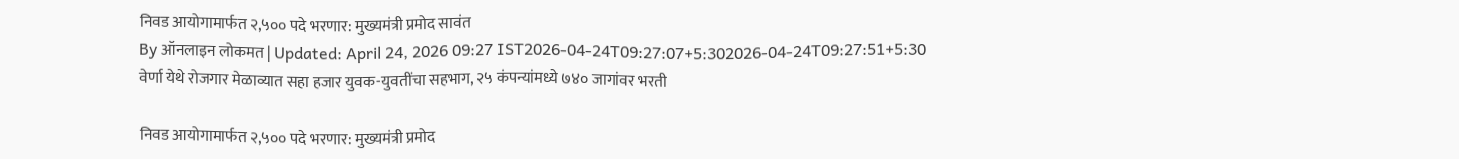निवड आयोगामार्फत २,५०० पदे भरणार: मुख्यमंत्री प्रमोद सावंत
By ऑनलाइन लोकमत | Updated: April 24, 2026 09:27 IST2026-04-24T09:27:07+5:302026-04-24T09:27:51+5:30
वेर्णा येथे रोजगार मेळाव्यात सहा हजार युवक-युवतींचा सहभाग, २५ कंपन्यांमध्ये ७४० जागांवर भरती

निवड आयोगामार्फत २,५०० पदे भरणार: मुख्यमंत्री प्रमोद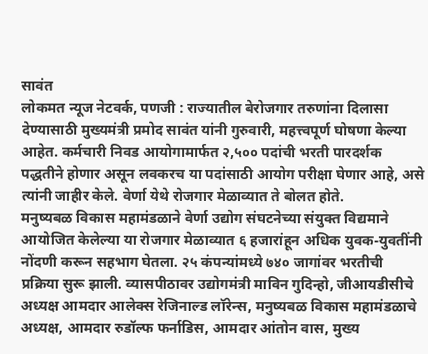सावंत
लोकमत न्यूज नेटवर्क, पणजी : राज्यातील बेरोजगार तरुणांना दिलासा देण्यासाठी मुख्यमंत्री प्रमोद सावंत यांनी गुरुवारी, महत्त्वपूर्ण घोषणा केल्या आहेत. कर्मचारी निवड आयोगामार्फत २,५०० पदांची भरती पारदर्शक पद्धतीने होणार असून लवकरच या पदांसाठी आयोग परीक्षा घेणार आहे, असे त्यांनी जाहीर केले. वेर्णा येथे रोजगार मेळाव्यात ते बोलत होते.
मनुष्यबळ विकास महामंडळाने वेर्णा उद्योग संघटनेच्या संयुक्त विद्यमाने आयोजित केलेल्या या रोजगार मेळाव्यात ६ हजारांहून अधिक युवक-युवतींनी नोंदणी करून सहभाग घेतला. २५ कंपन्यांमध्ये ७४० जागांवर भरतीची प्रक्रिया सुरू झाली. व्यासपीठावर उद्योगमंत्री माविन गुदिन्हो, जीआयडीसीचे अध्यक्ष आमदार आलेक्स रेजिनाल्ड लॉरेन्स, मनुष्यबळ विकास महामंडळाचे अध्यक्ष, आमदार रुडॉल्फ फर्नाडिस, आमदार आंतोन वास, मुख्य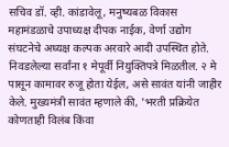सचिव डॉ. व्ही. कांडावेलू, मनुष्यबळ विकास महामंडळाचे उपाध्यक्ष दीपक नाईक, वेर्णा उद्योग संघटनेचे अध्यक्ष कल्पक अरवारे आदी उपस्थित होते.
निवडलेल्या सर्वांना १ मेपूर्वी नियुक्तिपत्रे मिळतील. २ मे पासून कामावर रुजू होता येईल, असे सावंत यांनी जाहीर केले. मुख्यमंत्री सावंत म्हणाले की, 'भरती प्रक्रियेत कोणताही विलंब किंवा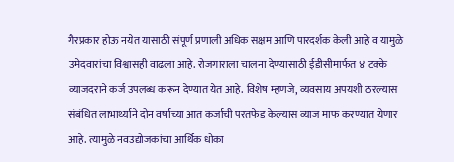गैरप्रकार होऊ नयेत यासाठी संपूर्ण प्रणाली अधिक सक्षम आणि पारदर्शक केली आहे व यामुळे उमेदवारांचा विश्वासही वाढला आहे. रोजगाराला चालना देण्यासाठी ईडीसीमार्फत ४ टक्के व्याजदराने कर्ज उपलब्ध करून देण्यात येत आहे. विशेष म्हणजे, व्यवसाय अपयशी ठरल्यास संबंधित लाभार्थ्याने दोन वर्षाच्या आत कर्जाची परतफेड केल्यास व्याज माफ करण्यात येणार आहे. त्यामुळे नवउद्योजकांचा आर्थिक धोका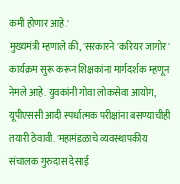कमी होणार आहे.'
मुख्यमंत्री म्हणाले की, 'सरकारने 'करियर जागोर' कार्यक्रम सुरू करून शिक्षकांना मार्गदर्शक म्हणून नेमले आहे. युवकांनी गोवा लोकसेवा आयोग, यूपीएससी आदी स्पर्धात्मक परीक्षांना बसण्याचीही तयारी ठेवावी. 'महामंडळाचे व्यवस्थापकीय संचालक गुरुदास देसाई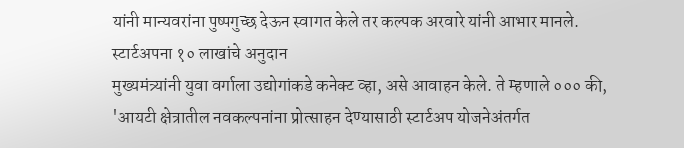यांनी मान्यवरांना पुष्पगुच्छ देऊन स्वागत केले तर कल्पक अरवारे यांनी आभार मानले.
स्टार्टअपना १० लाखांचे अनुदान
मुख्यमंत्र्यांनी युवा वर्गाला उद्योगांकडे कनेक्ट व्हा, असे आवाहन केले. ते म्हणाले ००० की, 'आयटी क्षेत्रातील नवकल्पनांना प्रोत्साहन देण्यासाठी स्टार्टअप योजनेअंतर्गत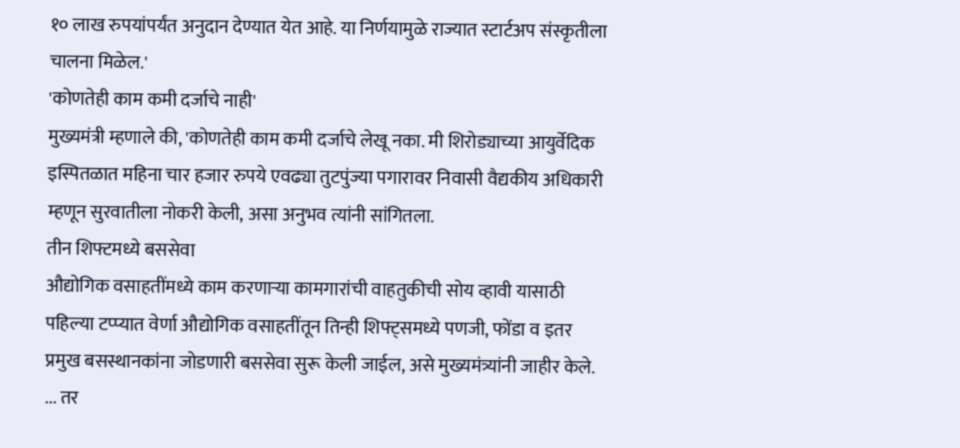१० लाख रुपयांपर्यंत अनुदान देण्यात येत आहे. या निर्णयामुळे राज्यात स्टार्टअप संस्कृतीला चालना मिळेल.'
'कोणतेही काम कमी दर्जाचे नाही'
मुख्यमंत्री म्हणाले की, 'कोणतेही काम कमी दर्जाचे लेखू नका. मी शिरोड्याच्या आयुर्वेदिक इस्पितळात महिना चार हजार रुपये एवढ्या तुटपुंज्या पगारावर निवासी वैद्यकीय अधिकारी म्हणून सुरवातीला नोकरी केली, असा अनुभव त्यांनी सांगितला.
तीन शिफ्टमध्ये बससेवा
औद्योगिक वसाहतींमध्ये काम करणाऱ्या कामगारांची वाहतुकीची सोय व्हावी यासाठी पहिल्या टप्प्यात वेर्णा औद्योगिक वसाहतींतून तिन्ही शिफ्ट्समध्ये पणजी, फोंडा व इतर प्रमुख बसस्थानकांना जोडणारी बससेवा सुरू केली जाईल, असे मुख्यमंत्र्यांनी जाहीर केले.
... तर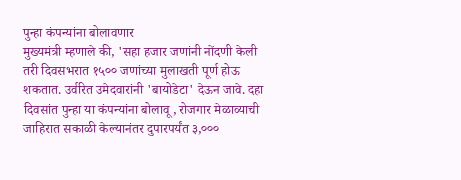पुन्हा कंपन्यांना बोलावणार
मुख्यमंत्री म्हणाले की, 'सहा हजार जणांनी नोंदणी केली तरी दिवसभरात १५०० जणांच्या मुलाखती पूर्ण होऊ शकतात. उर्वरित उमेदवारांनी 'बायोडेटा' देऊन जावे. दहा दिवसांत पुन्हा या कंपन्यांना बोलावू, रोजगार मेळाव्याची जाहिरात सकाळी केल्यानंतर दुपारपर्यंत ३,०००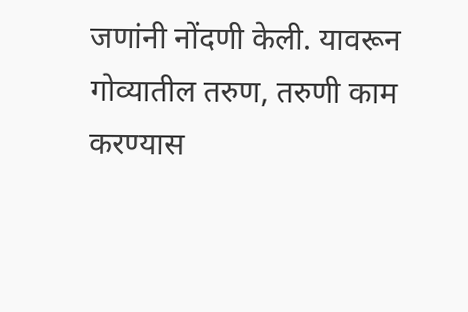जणांनी नोंदणी केली. यावरून गोव्यातील तरुण, तरुणी काम करण्यास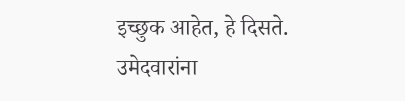इच्छुक आहेत, हे दिसते. उमेदवारांना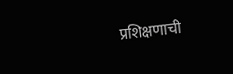प्रशिक्षणाची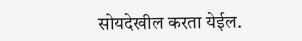सोयदेखील करता येईल.